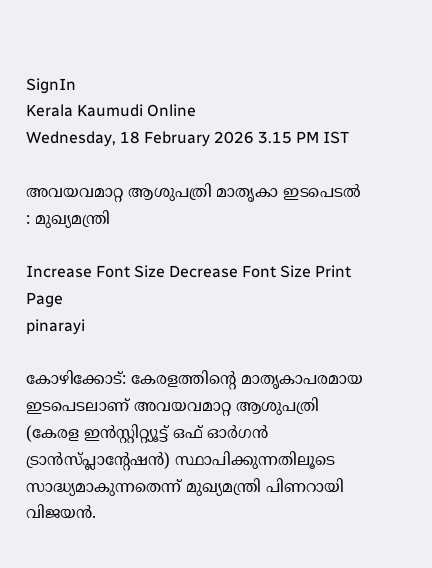SignIn
Kerala Kaumudi Online
Wednesday, 18 February 2026 3.15 PM IST

അവയവമാറ്റ ആശുപത്രി മാതൃകാ ഇടപെടൽ : മുഖ്യമന്ത്രി

Increase Font Size Decrease Font Size Print Page
pinarayi

കോഴിക്കോട്: കേരളത്തിന്റെ മാതൃകാപരമായ ഇടപെടലാണ് അവയവമാറ്റ ആശുപത്രി (കേരള ഇൻസ്റ്റിറ്റ്യൂട്ട് ഒഫ് ഓർഗൻ ട്രാൻസ്‌പ്ലാന്റേഷൻ) സ്ഥാപിക്കുന്നതിലൂടെ സാദ്ധ്യമാകുന്നതെന്ന് മുഖ്യമന്ത്രി പിണറായി വിജയൻ.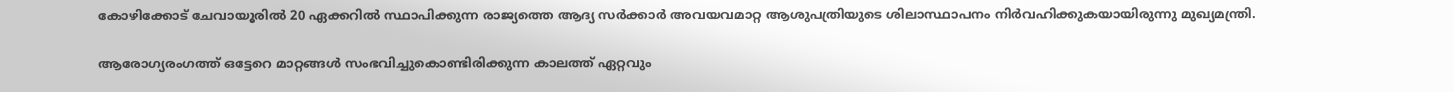കോഴിക്കോട് ചേവായൂരിൽ 20 ഏക്കറിൽ സ്ഥാപിക്കുന്ന രാജ്യത്തെ ആദ്യ സർക്കാർ അവയവമാറ്റ ആശുപത്രിയുടെ ശിലാസ്ഥാപനം നിർവഹിക്കുകയായിരുന്നു മുഖ്യമന്ത്രി.

ആരോഗ്യരംഗത്ത് ഒട്ടേറെ മാറ്റങ്ങൾ സംഭവിച്ചുകൊണ്ടിരിക്കുന്ന കാലത്ത് ഏറ്റവും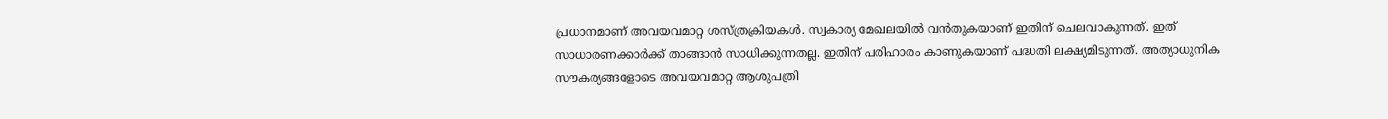പ്രധാനമാണ് അവയവമാറ്റ ശസ്ത്രക്രിയകൾ. സ്വകാര്യ മേഖലയിൽ വൻതുകയാണ് ഇതിന് ചെലവാകുന്നത്. ഇത് സാധാരണക്കാർക്ക് താങ്ങാൻ സാധിക്കുന്നതല്ല. ഇതിന് പരിഹാരം കാണുകയാണ് പദ്ധതി ലക്ഷ്യമിടുന്നത്. അത്യാധുനിക സൗകര്യങ്ങളോടെ അവയവമാറ്റ ആശുപത്രി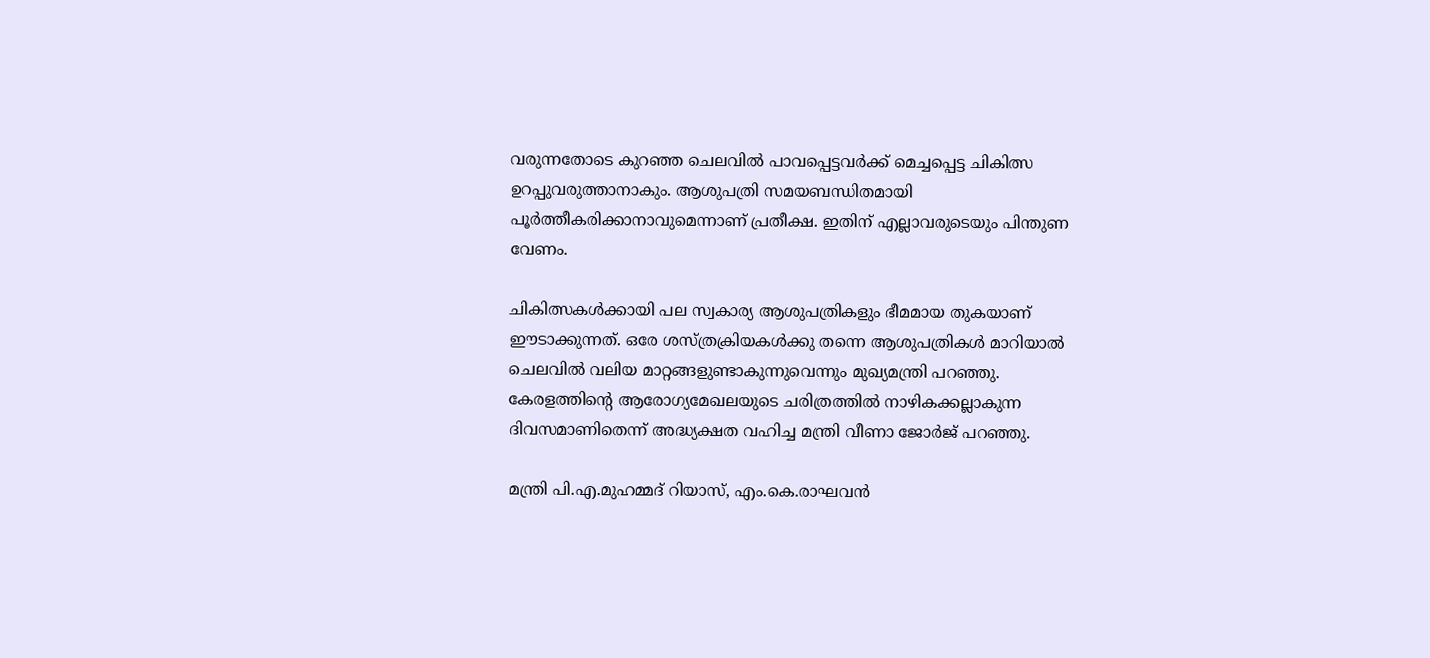വരുന്നതോടെ കുറഞ്ഞ ചെലവിൽ പാവപ്പെട്ടവർക്ക് മെച്ചപ്പെട്ട ചികിത്സ ഉറപ്പുവരുത്താനാകും. ആശുപത്രി സമയബന്ധിതമായി പൂർത്തീകരിക്കാനാവുമെന്നാണ് പ്രതീക്ഷ. ഇതിന് എല്ലാവരുടെയും പിന്തുണ വേണം.

ചികിത്സകൾക്കായി പല സ്വകാര്യ ആശുപത്രികളും ഭീമമായ തുകയാണ് ഈടാക്കുന്നത്. ഒരേ ശസ്ത്രക്രിയകൾക്കു തന്നെ ആശുപത്രികൾ മാറിയാൽ ചെലവിൽ വലിയ മാറ്റങ്ങളുണ്ടാകുന്നുവെന്നും മുഖ്യമന്ത്രി പറഞ്ഞു. കേരളത്തിന്റെ ആരോഗ്യമേഖലയുടെ ചരിത്രത്തിൽ നാഴികക്കല്ലാകുന്ന ദിവസമാണിതെന്ന് അദ്ധ്യക്ഷത വഹിച്ച മന്ത്രി വീണാ ജോർജ് പറഞ്ഞു.

മന്ത്രി പി.എ.മുഹമ്മദ് റിയാസ്, എം.കെ.രാഘവൻ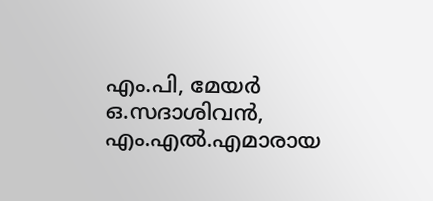എം.പി, മേയർ ഒ.സദാശിവൻ, എം.എൽ.എമാരായ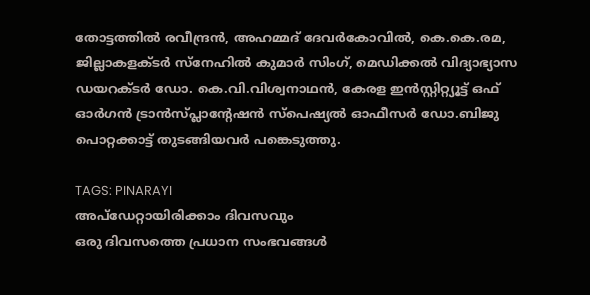തോട്ടത്തിൽ രവീന്ദ്രൻ, അഹമ്മദ് ദേവർകോവിൽ, കെ.കെ.രമ, ജില്ലാകളക്ടർ സ്‌നേഹിൽ കുമാർ സിംഗ്, മെഡിക്കൽ വിദ്യാഭ്യാസ ഡയറക്ടർ ഡോ. കെ.വി.വിശ്വനാഥൻ, കേരള ഇൻസ്റ്റിറ്റ്യൂട്ട് ഒഫ് ഓർഗൻ ട്രാൻസ്‌പ്ലാന്റേഷൻ സ്‌പെഷ്യൽ ഓഫീസർ ഡോ.ബിജു പൊറ്റക്കാട്ട് തുടങ്ങിയവർ പങ്കെടുത്തു.

TAGS: PINARAYI
അപ്ഡേറ്റായിരിക്കാം ദിവസവും
ഒരു ദിവസത്തെ പ്രധാന സംഭവങ്ങൾ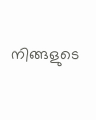നിങ്ങളുടെ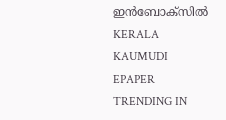ഇൻബോക്സിൽ
KERALA KAUMUDI EPAPER
TRENDING IN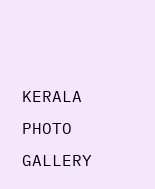KERALA
PHOTO GALLERY